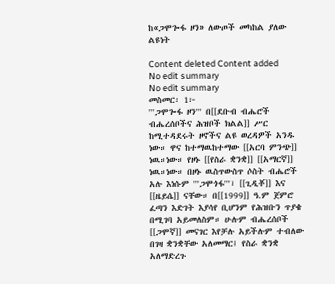ከ«ጋሞጐፋ ዞን» ለውጦች መካከል ያለው ልዩነት

Content deleted Content added
No edit summary
No edit summary
መስመር፡ 1፦
'''ጋሞጐፋ ዞን''' በ[[ደቡብ ብሔሮች ብሔረሰቦችና ሕዝቦች ክልል]] ሥር ከሚተዳደሩት ዞኖችና ልዩ ወረዳዎች አንዱ ነው። ዋና ከተማዉከተማው [[አርባ ምንጭ]] ነዉ።ነው። የዞኑ [[የስራ ቋንቋ]] [[አማርኛ]] ነዉ።ነው። በዞኑ ዉስጥውስጥ ሶስት ብሔሮች አሉ እነሱም '''ጋሞጎፋ'''፣ [[ጊዲቾ]] እና [[ዜይሴ]] ናቸው። በ[[1999]] ዓ.ም ጀምሮ ፈጣን እድገት እያሳየ ቢሆንም የሕዝቡን ጥያቄ በሚገባ አይመለስም። ሁሉም ብሔረሰቦች [[ጋሞኛ]] መናገር እየቻሉ አይችሉም ተብለው በገዛ ቋንቋቸው አለመማር፤ የስራ ቋንቋ አለማድረጉ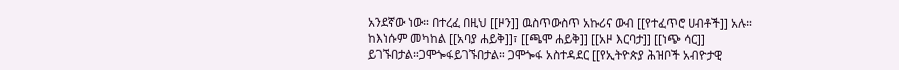አንደኛው ነው። በተረፈ በዚህ [[ዞን]] ዉስጥውስጥ አኩሪና ውብ [[የተፈጥሮ ሀብቶች]] አሉ። ከእነሱም መካከል [[አባያ ሐይቅ]]፣ [[ጫሞ ሐይቅ]] [[አዞ እርባታ]] [[ነጭ ሳር]] ይገኙበታል።ጋሞጐፋይገኙበታል። ጋሞጐፋ አስተዳደር [[የኢትዮጵያ ሕዝቦች አብዮታዊ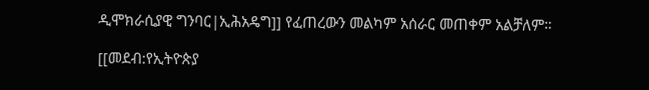ዲሞክራሲያዊ ግንባር|ኢሕአዴግ]] የፈጠረውን መልካም አሰራር መጠቀም አልቻለም።

[[መደብ:የኢትዮጵያ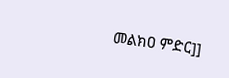መልክዐ ምድር]]